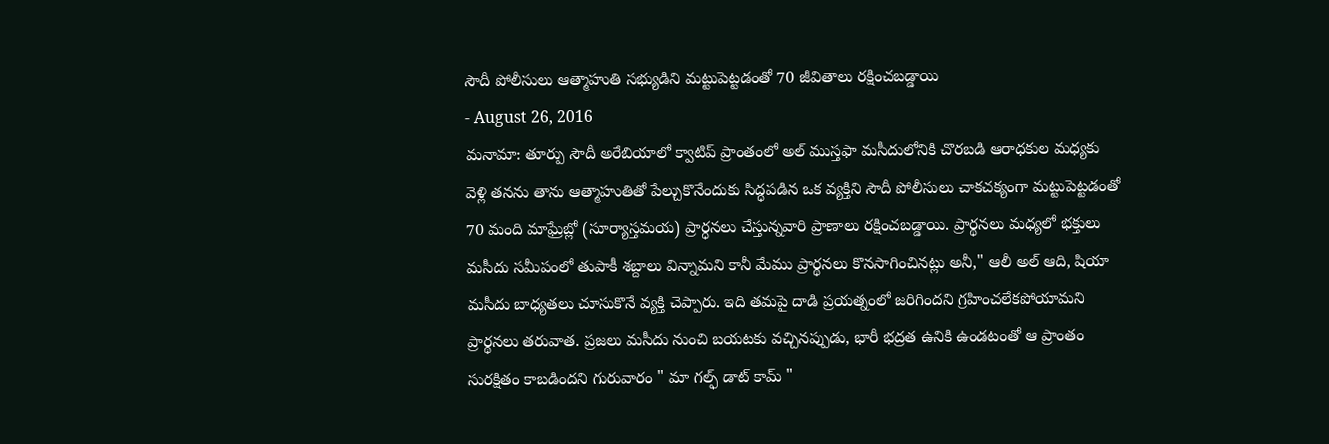సౌదీ పోలీసులు ఆత్మాహుతి సభ్యుడిని మట్టుపెట్టడంతో 70 జీవితాలు రక్షించబడ్డాయి
- August 26, 2016
మనామా: తూర్పు సౌదీ అరేబియాలో క్వాటిప్ ప్రాంతంలో అల్ ముస్తఫా మసీదులోనికి చొరబడి ఆరాధకుల మధ్యకు వెళ్లి తనను తాను ఆత్మాహుతితో పేల్చుకొనేందుకు సిద్ధపడిన ఒక వ్యక్తిని సౌదీ పోలీసులు చాకచక్యంగా మట్టుపెట్టడంతో 70 మంది మాఘ్రేబ్లో (సూర్యాస్తమయ) ప్రార్ధనలు చేస్తున్నవారి ప్రాణాలు రక్షించబడ్డాయి. ప్రార్థనలు మధ్యలో భక్తులు మసీదు సమీపంలో తుపాకీ శబ్దాలు విన్నామని కానీ మేము ప్రార్థనలు కొనసాగించినట్లు అనీ," ఆలీ అల్ ఆది, షియా మసీదు బాధ్యతలు చూసుకొనే వ్యక్తి చెప్పారు. ఇది తమపై దాడి ప్రయత్నంలో జరిగిందని గ్రహించలేకపోయామని ప్రార్థనలు తరువాత. ప్రజలు మసీదు నుంచి బయటకు వచ్చినప్పుడు, భారీ భద్రత ఉనికి ఉండటంతో ఆ ప్రాంతం సురక్షితం కాబడిందని గురువారం " మా గల్ఫ్ డాట్ కామ్ "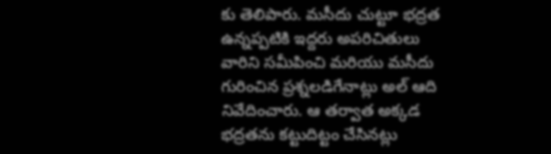కు తెలిపారు. మసీదు చుట్టూ భద్రత ఉన్నప్పటికి ఇద్దరు అపరిచితులు వారిని సమీపించి మరియు మసీదు గురించిన ప్రశ్నలడిగేనాట్లు అల్ ఆది నివేదించారు. ఆ తర్వాత అక్కడ భద్రతను కట్టుదిట్టం చేసినట్లు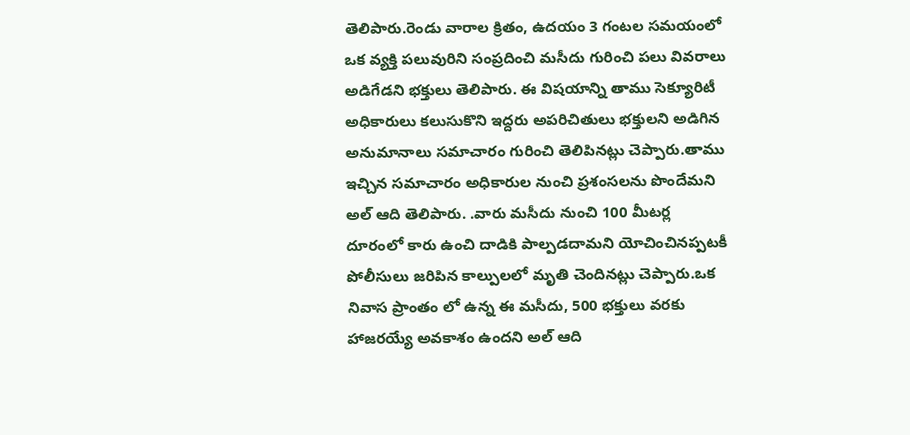తెలిపారు.రెండు వారాల క్రితం, ఉదయం 3 గంటల సమయంలో ఒక వ్యక్తి పలువురిని సంప్రదించి మసీదు గురించి పలు వివరాలు అడిగేడని భక్తులు తెలిపారు. ఈ విషయాన్ని తాము సెక్యూరిటీ అధికారులు కలుసుకొని ఇద్దరు అపరిచితులు భక్తులని అడిగిన అనుమానాలు సమాచారం గురించి తెలిపినట్లు చెప్పారు.తాము ఇచ్చిన సమాచారం అధికారుల నుంచి ప్రశంసలను పొందేమని అల్ ఆది తెలిపారు. .వారు మసీదు నుంచి 100 మీటర్ల దూరంలో కారు ఉంచి దాడికి పాల్పడదామని యోచించినప్పటకీ పోలీసులు జరిపిన కాల్పులలో మృతి చెందినట్లు చెప్పారు.ఒక నివాస ప్రాంతం లో ఉన్న ఈ మసీదు, 500 భక్తులు వరకు హాజరయ్యే అవకాశం ఉందని అల్ ఆది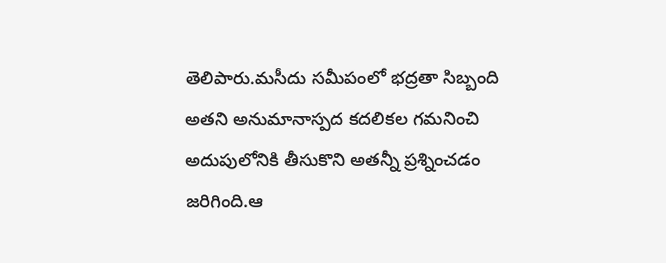తెలిపారు.మసీదు సమీపంలో భద్రతా సిబ్బంది అతని అనుమానాస్పద కదలికల గమనించి అదుపులోనికి తీసుకొని అతన్నీ ప్రశ్నించడం జరిగింది.ఆ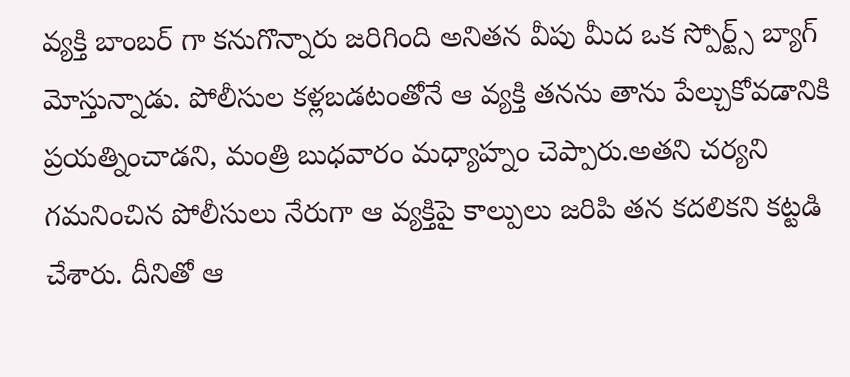వ్యక్తి బాంబర్ గా కనుగొన్నారు జరిగింది అనితన వీపు మీద ఒక స్పోర్ట్స్ బ్యాగ్ మోస్తున్నాడు. పోలీసుల కళ్లబడటంతోనే ఆ వ్యక్తి తనను తాను పేల్చుకోవడానికి ప్రయత్నించాడని, మంత్రి బుధవారం మధ్యాహ్నం చెప్పారు.అతని చర్యని గమనించిన పోలీసులు నేరుగా ఆ వ్యక్తిపై కాల్పులు జరిపి తన కదలికని కట్టడి చేశారు. దీనితో ఆ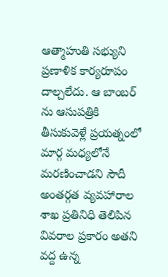ఆత్మాహుతి సభ్యుని ప్రణాళిక కార్యరూపం దాల్చలేదు. ఆ బాంబర్ ను ఆసుపత్రికి తీసుకువెళ్లే ప్రయత్నంలో మార్గ మధ్యలోనే మరణించాడని సౌదీ అంతర్గత వ్యవహారాల శాఖ ప్రతినిధి తెలిపిన వివరాల ప్రకారం అతని వద్ద ఉన్న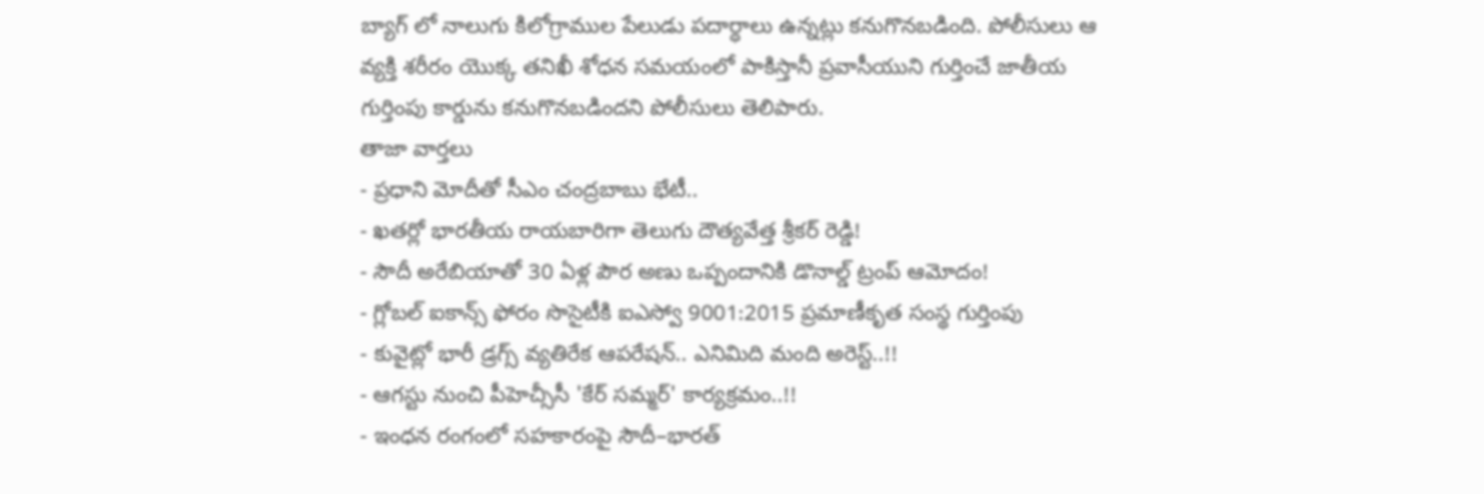బ్యాగ్ లో నాలుగు కిలోగ్రాముల పేలుడు పదార్ధాలు ఉన్నట్లు కనుగొనబడింది. పోలీసులు ఆ వ్యక్తి శరీరం యొక్క తనిఖీ శోధన సమయంలో పాకిస్తానీ ప్రవాసీయుని గుర్తించే జాతీయ గుర్తింపు కార్డును కనుగొనబడిందని పోలీసులు తెలిపారు.
తాజా వార్తలు
- ప్రధాని మోదీతో సీఎం చంద్రబాబు భేటీ..
- ఖతర్లో భారతీయ రాయబారిగా తెలుగు దౌత్యవేత్త శ్రీకర్ రెడ్డి!
- సౌదీ అరేబియాతో 30 ఏళ్ల పౌర అణు ఒప్పందానికి డొనాల్డ్ ట్రంప్ ఆమోదం!
- గ్లోబల్ ఐకాన్స్ ఫోరం సొసైటీకి ఐఎస్వో 9001:2015 ప్రమాణీకృత సంస్థ గుర్తింపు
- కువైట్లో భారీ డ్రగ్స్ వ్యతిరేక ఆపరేషన్.. ఎనిమిది మంది అరెస్ట్..!!
- ఆగస్టు నుంచి పీహెచ్సీసీ 'కేర్ సమ్మర్' కార్యక్రమం..!!
- ఇంధన రంగంలో సహకారంపై సౌదీ–భారత్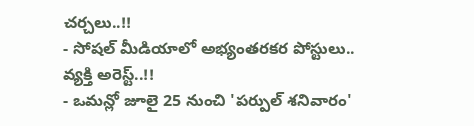చర్చలు..!!
- సోషల్ మీడియాలో అభ్యంతరకర పోస్టులు.. వ్యక్తి అరెస్ట్..!!
- ఒమన్లో జూలై 25 నుంచి 'పర్పుల్ శనివారం'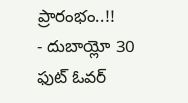ప్రారంభం..!!
- దుబాయ్లో 30 ఫుట్ ఓవర్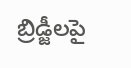బ్రిడ్జీలపై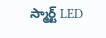స్మార్ట్ LED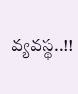వ్యవస్థ..!!